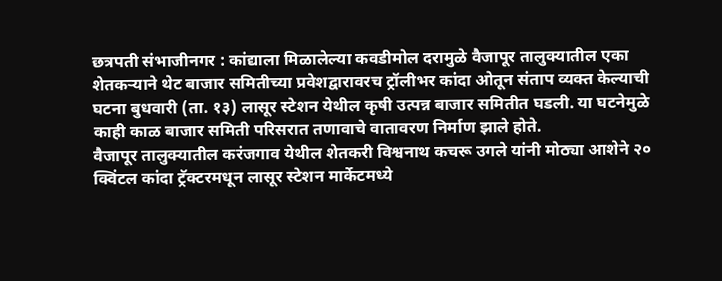छत्रपती संभाजीनगर : कांद्याला मिळालेल्या कवडीमोल दरामुळे वैजापूर तालुक्यातील एका शेतकऱ्याने थेट बाजार समितीच्या प्रवेशद्वारावरच ट्रॉलीभर कांदा ओतून संताप व्यक्त केल्याची घटना बुधवारी (ता. १३) लासूर स्टेशन येथील कृषी उत्पन्न बाजार समितीत घडली. या घटनेमुळे काही काळ बाजार समिती परिसरात तणावाचे वातावरण निर्माण झाले होते.
वैजापूर तालुक्यातील करंजगाव येथील शेतकरी विश्वनाथ कचरू उगले यांनी मोठ्या आशेने २० क्विंटल कांदा ट्रॅक्टरमधून लासूर स्टेशन मार्केटमध्ये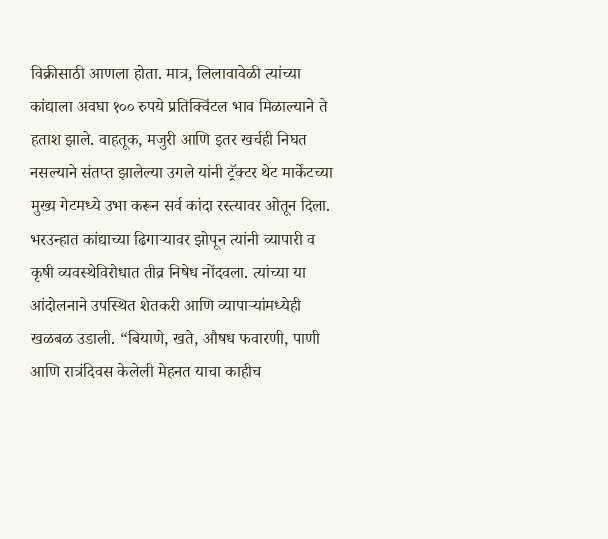विक्रीसाठी आणला होता. मात्र, लिलावावेळी त्यांच्या कांद्याला अवघा १०० रुपये प्रतिक्विंटल भाव मिळाल्याने ते हताश झाले. वाहतूक, मजुरी आणि इतर खर्चही निघत नसल्याने संतप्त झालेल्या उगले यांनी ट्रॅक्टर थेट मार्केटच्या मुख्य गेटमध्ये उभा करून सर्व कांदा रस्त्यावर ओतून दिला.
भरउन्हात कांद्याच्या ढिगाऱ्यावर झोपून त्यांनी व्यापारी व कृषी व्यवस्थेविरोधात तीव्र निषेध नोंदवला. त्यांच्या या आंदोलनाने उपस्थित शेतकरी आणि व्यापाऱ्यांमध्येही खळबळ उडाली. “बियाणे, खते, औषध फवारणी, पाणी आणि रात्रंदिवस केलेली मेहनत याचा काहीच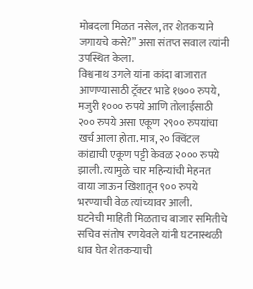मोबदला मिळत नसेल, तर शेतकऱ्याने जगायचे कसे?” असा संतप्त सवाल त्यांनी उपस्थित केला.
विश्वनाथ उगले यांना कांदा बाजारात आणण्यासाठी ट्रॅक्टर भाडे १७०० रुपये, मजुरी १००० रुपये आणि तोलाईसाठी २०० रुपये असा एकूण २९०० रुपयांचा खर्च आला होता. मात्र, २० क्विंटल कांद्याची एकूण पट्टी केवळ २००० रुपये झाली. त्यामुळे चार महिन्यांची मेहनत वाया जाऊन खिशातून ९०० रुपये भरण्याची वेळ त्यांच्यावर आली.
घटनेची माहिती मिळताच बाजार समितीचे सचिव संतोष रणयेवले यांनी घटनास्थळी धाव घेत शेतकऱ्याची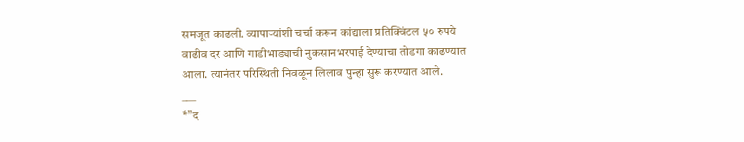समजूत काढली. व्यापाऱ्यांशी चर्चा करून कांद्याला प्रतिक्विंटल ५० रुपये वाढीव दर आणि गाडीभाड्याची नुकसानभरपाई देण्याचा तोडगा काढण्यात आला. त्यानंतर परिस्थिती निवळून लिलाव पुन्हा सुरू करण्यात आले.
___
*”द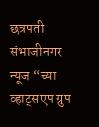छत्रपती संभाजीनगर न्यूज “च्या व्हाट्सएप ग्रुप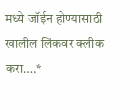मध्ये जॉईन होण्यासाठी खालील लिंकवर क्लीक करा….*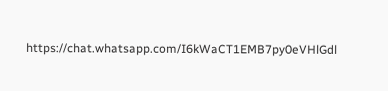https://chat.whatsapp.com/I6kWaCT1EMB7py0eVHlGdl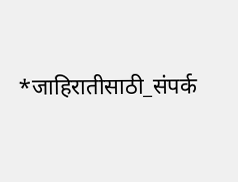*जाहिरातीसाठी_संपर्क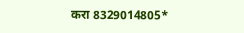करा 8329014805*